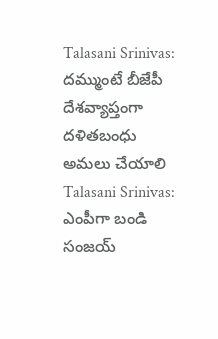Talasani Srinivas: దమ్ముంటే బీజేపీ దేశవ్యాప్తంగా దళితబంధు అమలు చేయాలి
Talasani Srinivas: ఎంపీగా బండి సంజయ్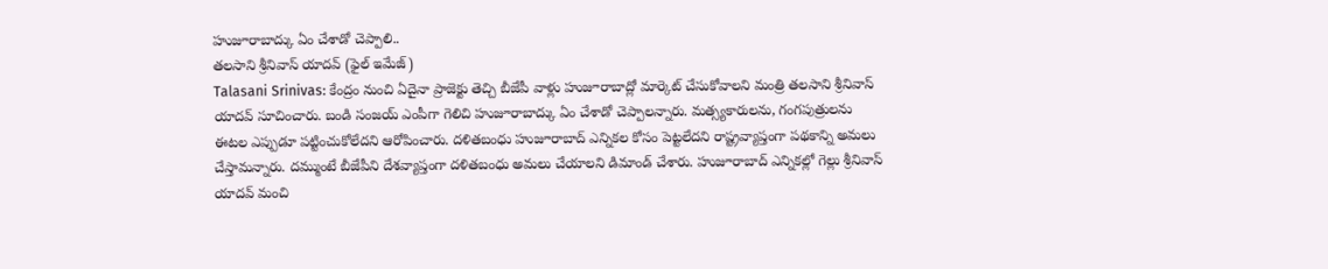హుజూరాబాద్కు ఏం చేశాడో చెప్పాలి..
తలసాని శ్రీనివాస్ యాదవ్ (ఫైల్ ఇమేజ్)
Talasani Srinivas: కేంద్రం నుంచి ఏదైనా ప్రాజెక్టు తెచ్చి బీజేపీ వాళ్లు హుజూరాబాద్లో మార్కెట్ చేసుకోవాలని మంత్రి తలసాని శ్రీనివాస్ యాదవ్ సూచించారు. బండి సంజయ్ ఎంపీగా గెలిచి హుజూరాబాద్కు ఏం చేశాడో చెప్పాలన్నారు. మత్స్యకారులను, గంగపుత్రులను ఈటల ఎప్పుడూ పట్టించుకోలేదని ఆరోపించారు. దళితబంధు హుజూరాబాద్ ఎన్నికల కోసం పెట్టలేదని రాష్ట్రవ్యాప్తంగా పథకాన్ని అమలు చేస్తామన్నారు. దమ్ముంటే బీజేపీని దేశవ్యాప్తంగా దళితబంధు అమలు చేయాలని డిమాండ్ చేశారు. హుజూరాబాద్ ఎన్నికల్లో గెల్లు శ్రీనివాస్ యాదవ్ మంచి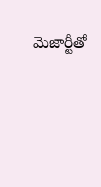మెజార్టీతో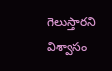గెలుస్తారని విశ్వాసం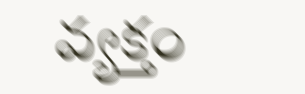వ్యక్తం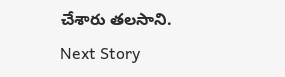చేశారు తలసాని.
Next Story